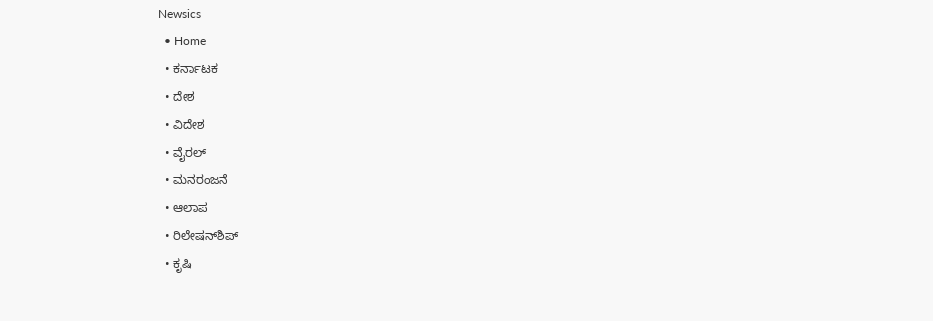Newsics
  • Home
  • ಕರ್ನಾಟಕ
  • ದೇಶ
  • ವಿದೇಶ
  • ವೈರಲ್
  • ಮನರಂಜನೆ
  • ಆಲಾಪ
  • ರಿಲೇಷನ್‌ಶಿಪ್
  • ಕೃಷಿ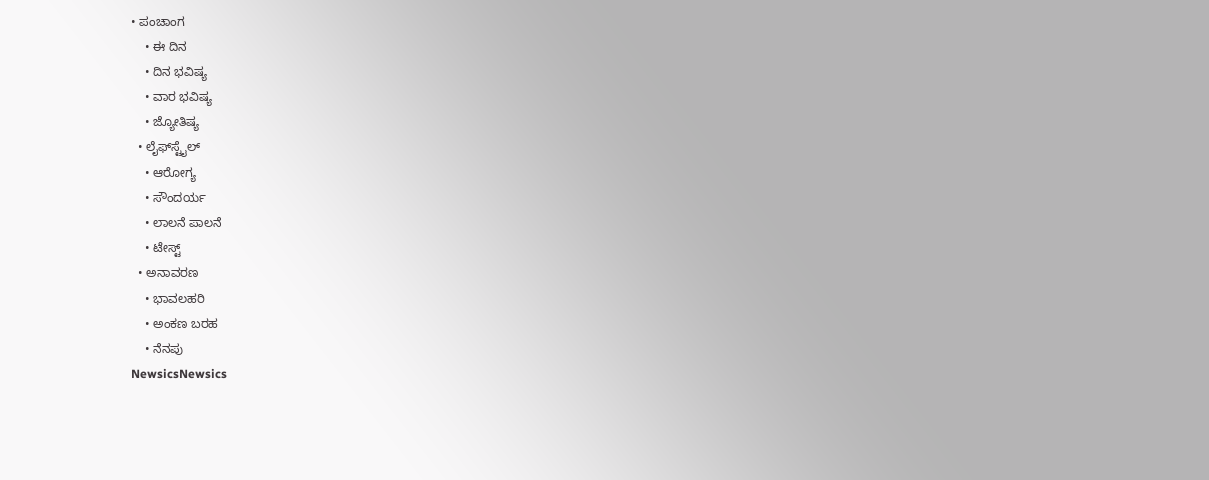• ಪಂಚಾಂಗ
    • ಈ ದಿನ
    • ದಿನ ಭವಿಷ್ಯ
    • ವಾರ ಭವಿಷ್ಯ
    • ಜ್ಯೋತಿಷ್ಯ
  • ಲೈಫ್‌ಸ್ಟೈಲ್
    • ಆರೋಗ್ಯ
    • ಸೌಂದರ್ಯ
    • ಲಾಲನೆ ಪಾಲನೆ
    • ಟೇಸ್ಟ್
  • ಅನಾವರಣ
    • ಭಾವಲಹರಿ
    • ಅಂಕಣ ಬರಹ
    • ನೆನಪು
NewsicsNewsics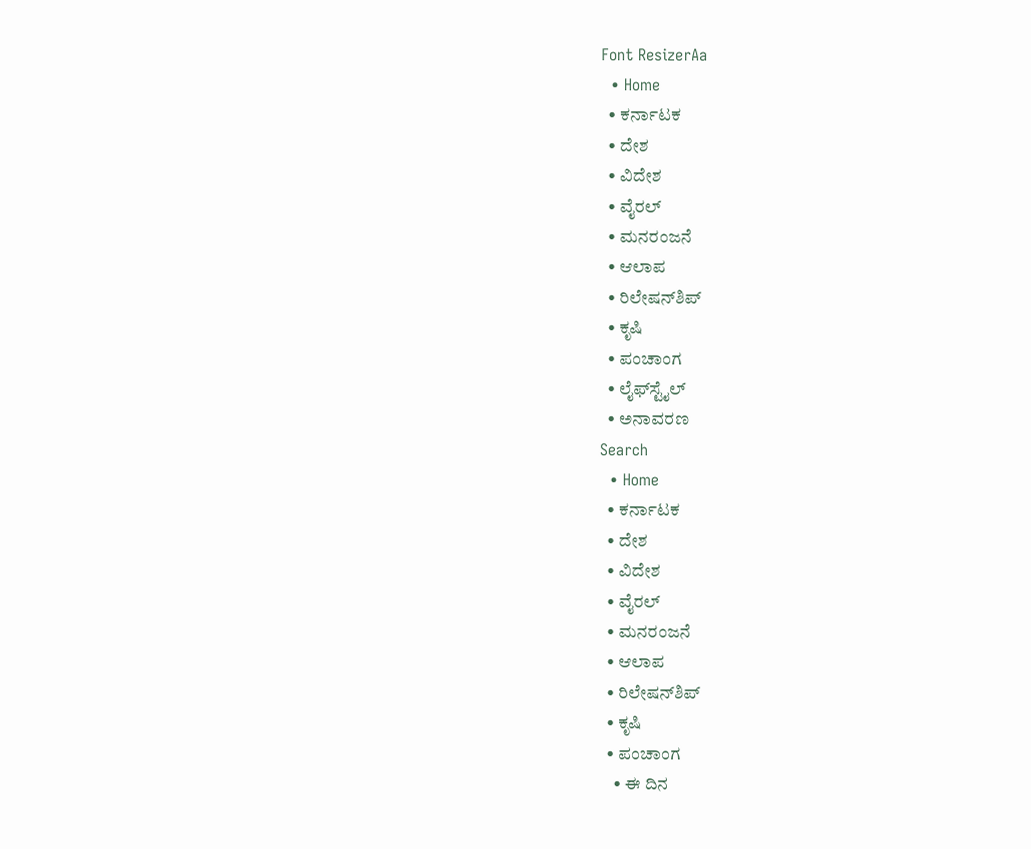Font ResizerAa
  • Home
  • ಕರ್ನಾಟಕ
  • ದೇಶ
  • ವಿದೇಶ
  • ವೈರಲ್
  • ಮನರಂಜನೆ
  • ಆಲಾಪ
  • ರಿಲೇಷನ್‌ಶಿಪ್
  • ಕೃಷಿ
  • ಪಂಚಾಂಗ
  • ಲೈಫ್‌ಸ್ಟೈಲ್
  • ಅನಾವರಣ
Search
  • Home
  • ಕರ್ನಾಟಕ
  • ದೇಶ
  • ವಿದೇಶ
  • ವೈರಲ್
  • ಮನರಂಜನೆ
  • ಆಲಾಪ
  • ರಿಲೇಷನ್‌ಶಿಪ್
  • ಕೃಷಿ
  • ಪಂಚಾಂಗ
    • ಈ ದಿನ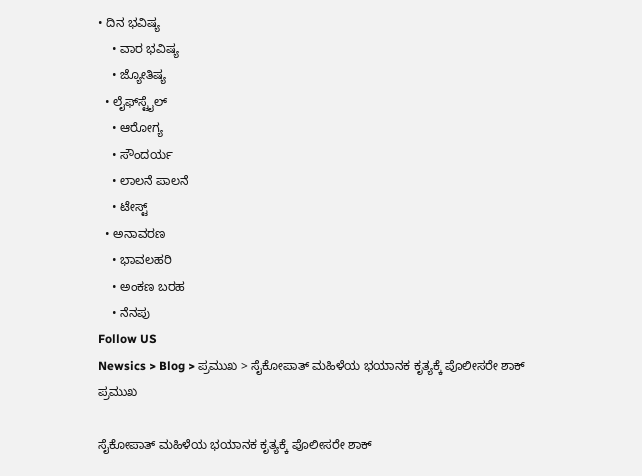• ದಿನ ಭವಿಷ್ಯ
    • ವಾರ ಭವಿಷ್ಯ
    • ಜ್ಯೋತಿಷ್ಯ
  • ಲೈಫ್‌ಸ್ಟೈಲ್
    • ಆರೋಗ್ಯ
    • ಸೌಂದರ್ಯ
    • ಲಾಲನೆ ಪಾಲನೆ
    • ಟೇಸ್ಟ್
  • ಅನಾವರಣ
    • ಭಾವಲಹರಿ
    • ಅಂಕಣ ಬರಹ
    • ನೆನಪು
Follow US
Newsics > Blog > ಪ್ರಮುಖ > ಸೈಕೋಪಾತ್ ಮಹಿಳೆಯ ಭಯಾನಕ ಕೃತ್ಯಕ್ಕೆ ಪೊಲೀಸರೇ ಶಾಕ್
ಪ್ರಮುಖ

ಸೈಕೋಪಾತ್ ಮಹಿಳೆಯ ಭಯಾನಕ ಕೃತ್ಯಕ್ಕೆ ಪೊಲೀಸರೇ ಶಾಕ್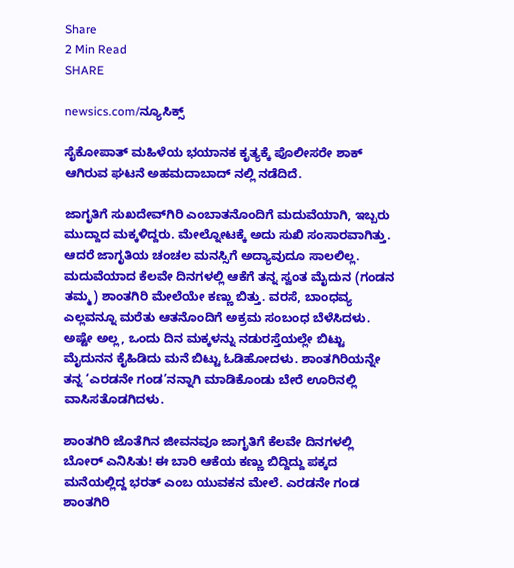Share
2 Min Read
SHARE

newsics.com/ನ್ಯೂಸಿಕ್ಸ್

ಸೈಕೋಪಾತ್ ಮಹಿಳೆಯ ಭಯಾನಕ ಕೃತ್ಯಕ್ಕೆ ಪೊಲೀಸರೇ ಶಾಕ್ ಆಗಿರುವ ಘಟನೆ ಅಹಮದಾಬಾದ್ ನಲ್ಲಿ ನಡೆದಿದೆ.

ಜಾಗೃತಿಗೆ ಸುಖದೇವ್‌ಗಿರಿ ಎಂಬಾತನೊಂದಿಗೆ ಮದುವೆಯಾಗಿ, ಇಬ್ಬರು ಮುದ್ದಾದ ಮಕ್ಕಳಿದ್ದರು. ಮೇಲ್ನೋಟಕ್ಕೆ ಅದು ಸುಖಿ ಸಂಸಾರವಾಗಿತ್ತು. ಆದರೆ ಜಾಗೃತಿಯ ಚಂಚಲ ಮನಸ್ಸಿಗೆ ಅದ್ಯಾವುದೂ ಸಾಲಲಿಲ್ಲ. ಮದುವೆಯಾದ ಕೆಲವೇ ದಿನಗಳಲ್ಲಿ ಆಕೆಗೆ ತನ್ನ ಸ್ವಂತ ಮೈದುನ (ಗಂಡನ ತಮ್ಮ) ಶಾಂತಗಿರಿ ಮೇಲೆಯೇ ಕಣ್ಣು ಬಿತ್ತು. ವರಸೆ, ಬಾಂಧವ್ಯ ಎಲ್ಲವನ್ನೂ ಮರೆತು ಆತನೊಂದಿಗೆ ಅಕ್ರಮ ಸಂಬಂಧ ಬೆಳೆಸಿದಳು. ಅಷ್ಟೇ ಅಲ್ಲ, ಒಂದು ದಿನ ಮಕ್ಕಳನ್ನು ನಡುರಸ್ತೆಯಲ್ಲೇ ಬಿಟ್ಟು ಮೈದುನನ ಕೈಹಿಡಿದು ಮನೆ ಬಿಟ್ಟು ಓಡಿಹೋದಳು. ಶಾಂತಗಿರಿಯನ್ನೇ ತನ್ನ ‘ಎರಡನೇ ಗಂಡ’ನನ್ನಾಗಿ ಮಾಡಿಕೊಂಡು ಬೇರೆ ಊರಿನಲ್ಲಿ ವಾಸಿಸತೊಡಗಿದಳು.

ಶಾಂತಗಿರಿ ಜೊತೆಗಿನ ಜೀವನವೂ ಜಾಗೃತಿಗೆ ಕೆಲವೇ ದಿನಗಳಲ್ಲಿ ಬೋರ್ ಎನಿಸಿತು! ಈ ಬಾರಿ ಆಕೆಯ ಕಣ್ಣು ಬಿದ್ದಿದ್ದು ಪಕ್ಕದ ಮನೆಯಲ್ಲಿದ್ದ ಭರತ್ ಎಂಬ ಯುವಕನ ಮೇಲೆ. ಎರಡನೇ ಗಂಡ ಶಾಂತಗಿರಿ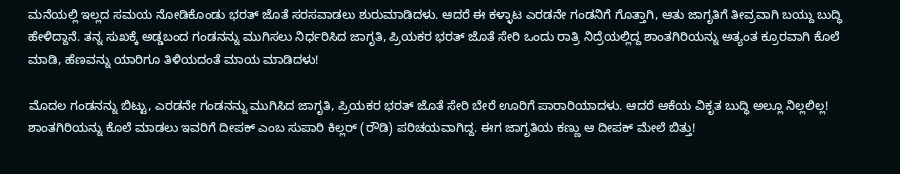ಮನೆಯಲ್ಲಿ ಇಲ್ಲದ ಸಮಯ ನೋಡಿಕೊಂಡು ಭರತ್ ಜೊತೆ ಸರಸವಾಡಲು ಶುರುಮಾಡಿದಳು. ಆದರೆ ಈ ಕಳ್ಳಾಟ ಎರಡನೇ ಗಂಡನಿಗೆ ಗೊತ್ತಾಗಿ, ಆತು ಜಾಗೃತಿಗೆ ತೀವ್ರವಾಗಿ ಬಯ್ದು ಬುದ್ಧಿ ಹೇಳಿದ್ದಾನೆ. ತನ್ನ ಸುಖಕ್ಕೆ ಅಡ್ಡಬಂದ ಗಂಡನನ್ನು ಮುಗಿಸಲು ನಿರ್ಧರಿಸಿದ ಜಾಗೃತಿ, ಪ್ರಿಯಕರ ಭರತ್ ಜೊತೆ ಸೇರಿ ಒಂದು ರಾತ್ರಿ ನಿದ್ರೆಯಲ್ಲಿದ್ದ ಶಾಂತಗಿರಿಯನ್ನು ಅತ್ಯಂತ ಕ್ರೂರವಾಗಿ ಕೊಲೆ ಮಾಡಿ, ಹೆಣವನ್ನು ಯಾರಿಗೂ ತಿಳಿಯದಂತೆ ಮಾಯ ಮಾಡಿದಳು!

ಮೊದಲ ಗಂಡನನ್ನು ಬಿಟ್ಟು, ಎರಡನೇ ಗಂಡನನ್ನು ಮುಗಿಸಿದ ಜಾಗೃತಿ, ಪ್ರಿಯಕರ ಭರತ್ ಜೊತೆ ಸೇರಿ ಬೇರೆ ಊರಿಗೆ ಪಾರಾರಿಯಾದಳು. ಆದರೆ ಆಕೆಯ ವಿಕೃತ ಬುದ್ಧಿ ಅಲ್ಲೂ ನಿಲ್ಲಲಿಲ್ಲ! ಶಾಂತಗಿರಿಯನ್ನು ಕೊಲೆ ಮಾಡಲು ಇವರಿಗೆ ದೀಪಕ್ ಎಂಬ ಸುಪಾರಿ ಕಿಲ್ಲರ್ (ರೌಡಿ) ಪರಿಚಯವಾಗಿದ್ದ. ಈಗ ಜಾಗೃತಿಯ ಕಣ್ಣು ಆ ದೀಪಕ್ ಮೇಲೆ ಬಿತ್ತು!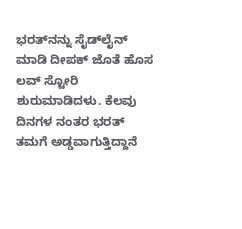ಭರತ್‌ನನ್ನು ಸೈಡ್‌ಲೈನ್ ಮಾಡಿ ದೀಪಕ್ ಜೊತೆ ಹೊಸ ಲವ್ ಸ್ಟೋರಿ ಶುರುಮಾಡಿದಳು. ಕೆಲವು ದಿನಗಳ ನಂತರ ಭರತ್ ತಮಗೆ ಅಡ್ಡವಾಗುತ್ತಿದ್ದಾನೆ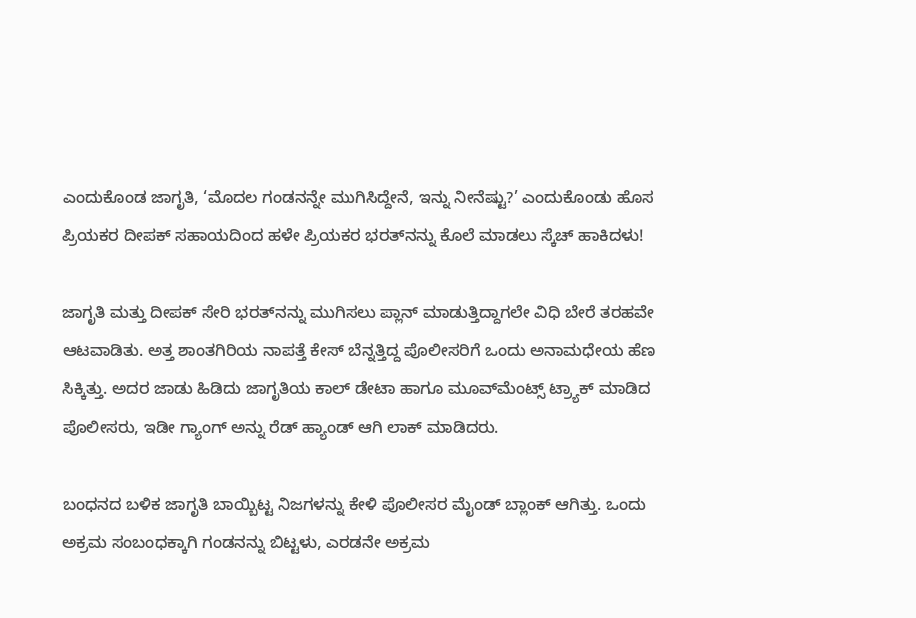ಎಂದುಕೊಂಡ ಜಾಗೃತಿ, ‘ಮೊದಲ ಗಂಡನನ್ನೇ ಮುಗಿಸಿದ್ದೇನೆ, ಇನ್ನು ನೀನೆಷ್ಟು?’ ಎಂದುಕೊಂಡು ಹೊಸ ಪ್ರಿಯಕರ ದೀಪಕ್ ಸಹಾಯದಿಂದ ಹಳೇ ಪ್ರಿಯಕರ ಭರತ್‌ನನ್ನು ಕೊಲೆ ಮಾಡಲು ಸ್ಕೆಚ್ ಹಾಕಿದಳು!

ಜಾಗೃತಿ ಮತ್ತು ದೀಪಕ್ ಸೇರಿ ಭರತ್‌ನನ್ನು ಮುಗಿಸಲು ಪ್ಲಾನ್ ಮಾಡುತ್ತಿದ್ದಾಗಲೇ ವಿಧಿ ಬೇರೆ ತರಹವೇ ಆಟವಾಡಿತು. ಅತ್ತ ಶಾಂತಗಿರಿಯ ನಾಪತ್ತೆ ಕೇಸ್ ಬೆನ್ನತ್ತಿದ್ದ ಪೊಲೀಸರಿಗೆ ಒಂದು ಅನಾಮಧೇಯ ಹೆಣ ಸಿಕ್ಕಿತ್ತು. ಅದರ ಜಾಡು ಹಿಡಿದು ಜಾಗೃತಿಯ ಕಾಲ್ ಡೇಟಾ ಹಾಗೂ ಮೂವ್‌ಮೆಂಟ್ಸ್ ಟ್ರ್ಯಾಕ್ ಮಾಡಿದ ಪೊಲೀಸರು, ಇಡೀ ಗ್ಯಾಂಗ್ ಅನ್ನು ರೆಡ್ ಹ್ಯಾಂಡ್ ಆಗಿ ಲಾಕ್ ಮಾಡಿದರು.

ಬಂಧನದ ಬಳಿಕ ಜಾಗೃತಿ ಬಾಯ್ಬಿಟ್ಟ ನಿಜಗಳನ್ನು ಕೇಳಿ ಪೊಲೀಸರ ಮೈಂಡ್ ಬ್ಲಾಂಕ್ ಆಗಿತ್ತು. ಒಂದು ಅಕ್ರಮ ಸಂಬಂಧಕ್ಕಾಗಿ ಗಂಡನನ್ನು ಬಿಟ್ಟಳು, ಎರಡನೇ ಅಕ್ರಮ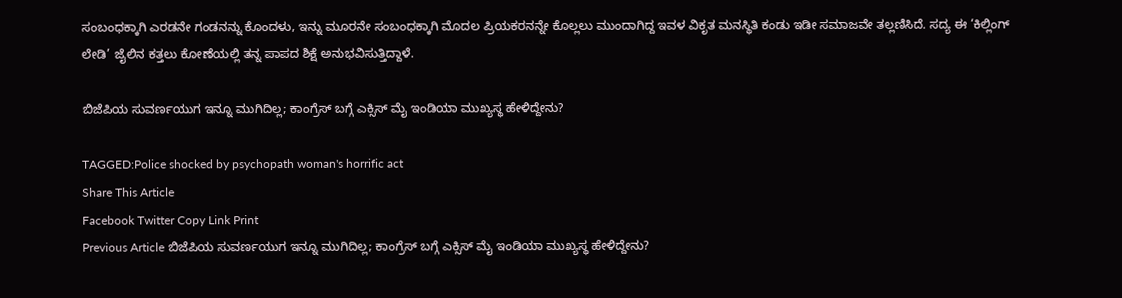ಸಂಬಂಧಕ್ಕಾಗಿ ಎರಡನೇ ಗಂಡನನ್ನು ಕೊಂದಳು, ಇನ್ನು ಮೂರನೇ ಸಂಬಂಧಕ್ಕಾಗಿ ಮೊದಲ ಪ್ರಿಯಕರನನ್ನೇ ಕೊಲ್ಲಲು ಮುಂದಾಗಿದ್ದ ಇವಳ ವಿಕೃತ ಮನಸ್ಥಿತಿ ಕಂಡು ಇಡೀ ಸಮಾಜವೇ ತಲ್ಲಣಿಸಿದೆ. ಸದ್ಯ ಈ ‘ಕಿಲ್ಲಿಂಗ್ ಲೇಡಿ’ ಜೈಲಿನ ಕತ್ತಲು ಕೋಣೆಯಲ್ಲಿ ತನ್ನ ಪಾಪದ ಶಿಕ್ಷೆ ಅನುಭವಿಸುತ್ತಿದ್ದಾಳೆ.

ಬಿಜೆಪಿಯ ಸುವರ್ಣಯುಗ ಇನ್ನೂ ಮುಗಿದಿಲ್ಲ; ಕಾಂಗ್ರೆಸ್ ಬಗ್ಗೆ ಎಕ್ಸಿಸ್ ಮೈ ಇಂಡಿಯಾ ಮುಖ್ಯಸ್ಥ ಹೇಳಿದ್ದೇನು?

TAGGED:Police shocked by psychopath woman's horrific act
Share This Article
Facebook Twitter Copy Link Print
Previous Article ಬಿಜೆಪಿಯ ಸುವರ್ಣಯುಗ ಇನ್ನೂ ಮುಗಿದಿಲ್ಲ; ಕಾಂಗ್ರೆಸ್ ಬಗ್ಗೆ ಎಕ್ಸಿಸ್ ಮೈ ಇಂಡಿಯಾ ಮುಖ್ಯಸ್ಥ ಹೇಳಿದ್ದೇನು?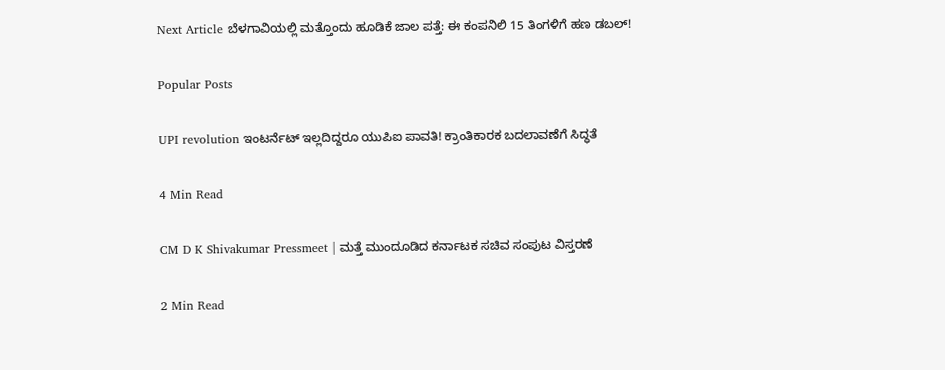Next Article ಬೆಳಗಾವಿಯಲ್ಲಿ ಮತ್ತೊಂದು ಹೂಡಿಕೆ ಜಾಲ ಪತ್ತೆ: ಈ ಕಂಪನಿಲಿ 15 ತಿಂಗಳಿಗೆ ಹಣ ಡಬಲ್‌!

Popular Posts

UPI revolution ಇಂಟರ್ನೆಟ್ ಇಲ್ಲದಿದ್ದರೂ ಯುಪಿಐ ಪಾವತಿ! ಕ್ರಾಂತಿಕಾರಕ ಬದಲಾವಣೆಗೆ ಸಿದ್ಧತೆ

4 Min Read

CM D K Shivakumar Pressmeet | ಮತ್ತೆ ಮುಂದೂಡಿದ ಕರ್ನಾಟಕ ಸಚಿವ ಸಂಪುಟ ವಿಸ್ತರಣೆ

2 Min Read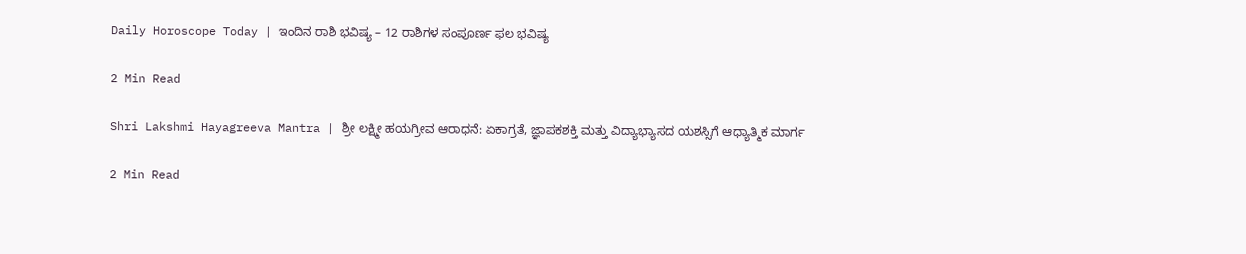Daily Horoscope Today | ಇಂದಿನ ರಾಶಿ ಭವಿಷ್ಯ – 12 ರಾಶಿಗಳ ಸಂಪೂರ್ಣ ಫಲ ಭವಿಷ್ಯ

2 Min Read

Shri Lakshmi Hayagreeva Mantra | ಶ್ರೀ ಲಕ್ಷ್ಮೀ ಹಯಗ್ರೀವ ಆರಾಧನೆ: ಏಕಾಗ್ರತೆ, ಜ್ಞಾಪಕಶಕ್ತಿ ಮತ್ತು ವಿದ್ಯಾಭ್ಯಾಸದ ಯಶಸ್ಸಿಗೆ ಆಧ್ಯಾತ್ಮಿಕ ಮಾರ್ಗ

2 Min Read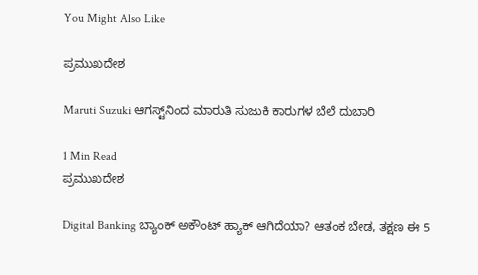You Might Also Like

ಪ್ರಮುಖದೇಶ

Maruti Suzuki ಆಗಸ್ಟ್‌ನಿಂದ ಮಾರುತಿ ಸುಜುಕಿ ಕಾರುಗಳ ಬೆಲೆ ದುಬಾರಿ

1 Min Read
ಪ್ರಮುಖದೇಶ

Digital Banking ಬ್ಯಾಂಕ್ ಅಕೌಂಟ್ ಹ್ಯಾಕ್ ಆಗಿದೆಯಾ? ಆತಂಕ ಬೇಡ, ತಕ್ಷಣ ಈ 5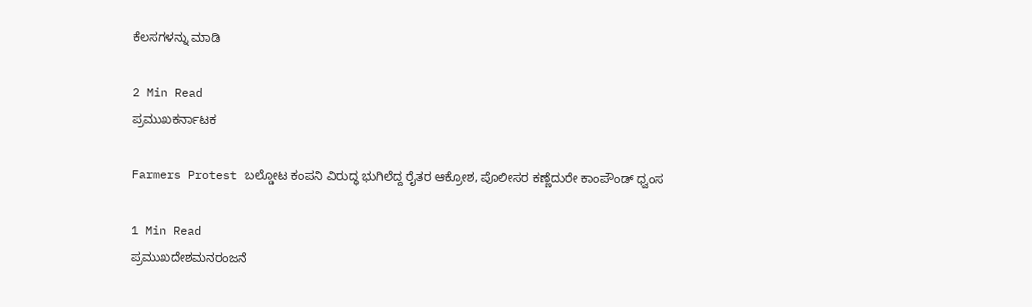ಕೆಲಸಗಳನ್ನು ಮಾಡಿ

2 Min Read
ಪ್ರಮುಖಕರ್ನಾಟಕ

Farmers Protest ಬಲ್ಡೋಟ ಕಂಪನಿ ವಿರುದ್ಧ ಭುಗಿಲೆದ್ದ ರೈತರ ಆಕ್ರೋಶ, ಪೊಲೀಸರ ಕಣ್ಣೆದುರೇ ಕಾಂಪೌಂಡ್ ಧ್ವಂಸ

1 Min Read
ಪ್ರಮುಖದೇಶಮನರಂಜನೆ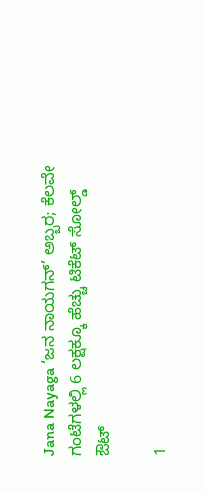Jana Nayaga ‘ಜನ ನಾಯಗನ್’ ಅಬ್ಬರ; ಕೆಲವೇ ಗಂಟೆಗಳಲ್ಲಿ 6 ಲಕ್ಷಕ್ಕೂ ಹೆಚ್ಚು ಟಿಕೆಟ್ ಸೋಲ್ಡ್ ಔಟ್

1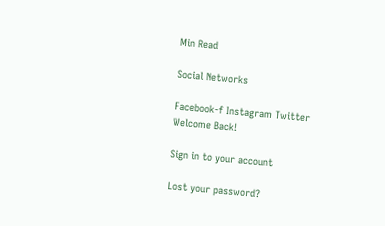Min Read

Social Networks

Facebook-f Instagram Twitter
Welcome Back!

Sign in to your account

Lost your password?